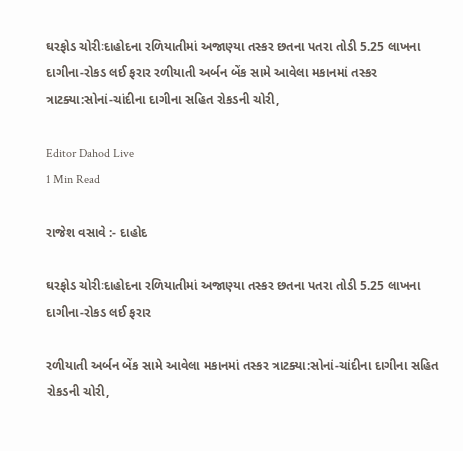ઘરફોડ ચોરીઃદાહોદના રળિયાતીમાં અજાણ્યા તસ્કર છતના પતરા તોડી 5.25 લાખના દાગીના-રોકડ લઈ ફરાર રળીયાતી અર્બન બેંક સામે આવેલા મકાનમાં તસ્કર ત્રાટક્યા:સોનાં-ચાંદીના દાગીના સહિત રોકડની ચોરી,

Editor Dahod Live
1 Min Read

રાજેશ વસાવે :- દાહોદ

ઘરફોડ ચોરીઃદાહોદના રળિયાતીમાં અજાણ્યા તસ્કર છતના પતરા તોડી 5.25 લાખના દાગીના-રોકડ લઈ ફરાર

રળીયાતી અર્બન બેંક સામે આવેલા મકાનમાં તસ્કર ત્રાટક્યા:સોનાં-ચાંદીના દાગીના સહિત રોકડની ચોરી,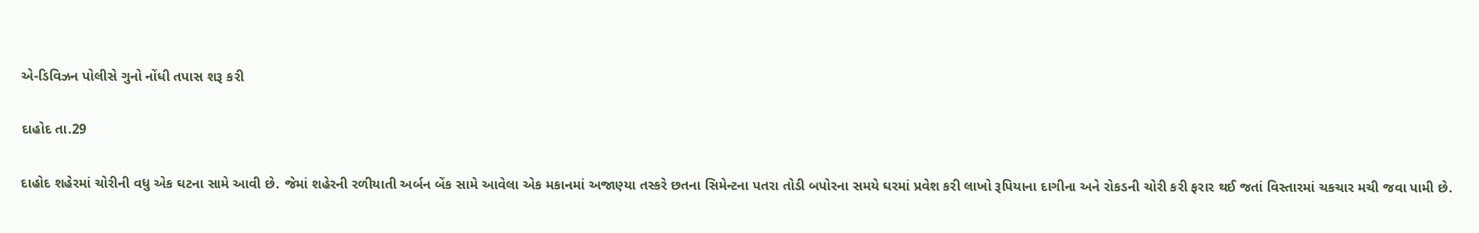એ-ડિવિઝન પોલીસે ગુનો નોંધી તપાસ શરૂ કરી

દાહોદ તા.29

દાહોદ શહેરમાં ચોરીની વધુ એક ઘટના સામે આવી છે. જેમાં શહેરની રળીયાતી અર્બન બેંક સામે આવેલા એક મકાનમાં અજાણ્યા તસ્કરે છતના સિમેન્ટના પતરા તોડી બપોરના સમયે ઘરમાં પ્રવેશ કરી લાખો રૂપિયાના દાગીના અને રોકડની ચોરી કરી ફરાર થઈ જતાં વિસ્તારમાં ચકચાર મચી જવા પામી છે.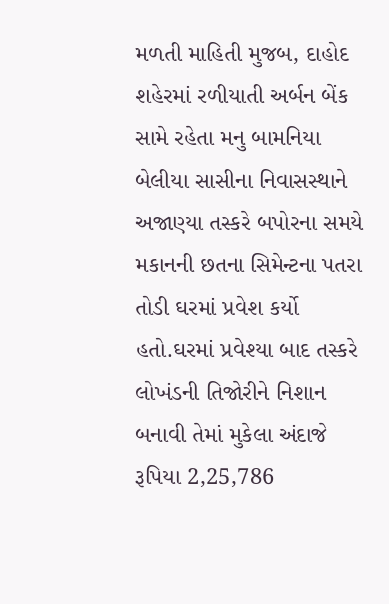મળતી માહિતી મુજબ, દાહોદ શહેરમાં રળીયાતી અર્બન બેંક સામે રહેતા મનુ બામનિયા બેલીયા સાસીના નિવાસસ્થાને અજાણ્યા તસ્કરે બપોરના સમયે મકાનની છતના સિમેન્ટના પતરા તોડી ઘરમાં પ્રવેશ કર્યો હતો.ઘરમાં પ્રવેશ્યા બાદ તસ્કરે લોખંડની તિજોરીને નિશાન બનાવી તેમાં મુકેલા અંદાજે રૂપિયા 2,25,786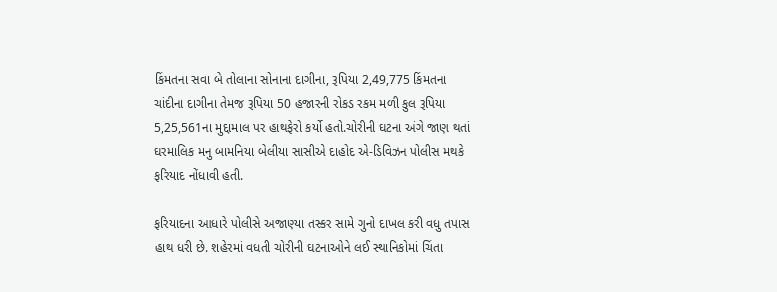કિંમતના સવા બે તોલાના સોનાના દાગીના, રૂપિયા 2,49,775 કિંમતના ચાંદીના દાગીના તેમજ રૂપિયા 50 હજારની રોકડ રકમ મળી કુલ રૂપિયા 5,25,561ના મુદ્દામાલ પર હાથફેરો કર્યો હતો.ચોરીની ઘટના અંગે જાણ થતાં ઘરમાલિક મનુ બામનિયા બેલીયા સાસીએ દાહોદ એ-ડિવિઝન પોલીસ મથકે ફરિયાદ નોંધાવી હતી.

ફરિયાદના આધારે પોલીસે અજાણ્યા તસ્કર સામે ગુનો દાખલ કરી વધુ તપાસ હાથ ધરી છે. શહેરમાં વધતી ચોરીની ઘટનાઓને લઈ સ્થાનિકોમાં ચિંતા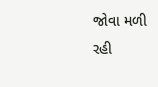જોવા મળી રહી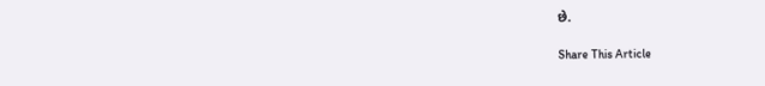છે.

Share This Article